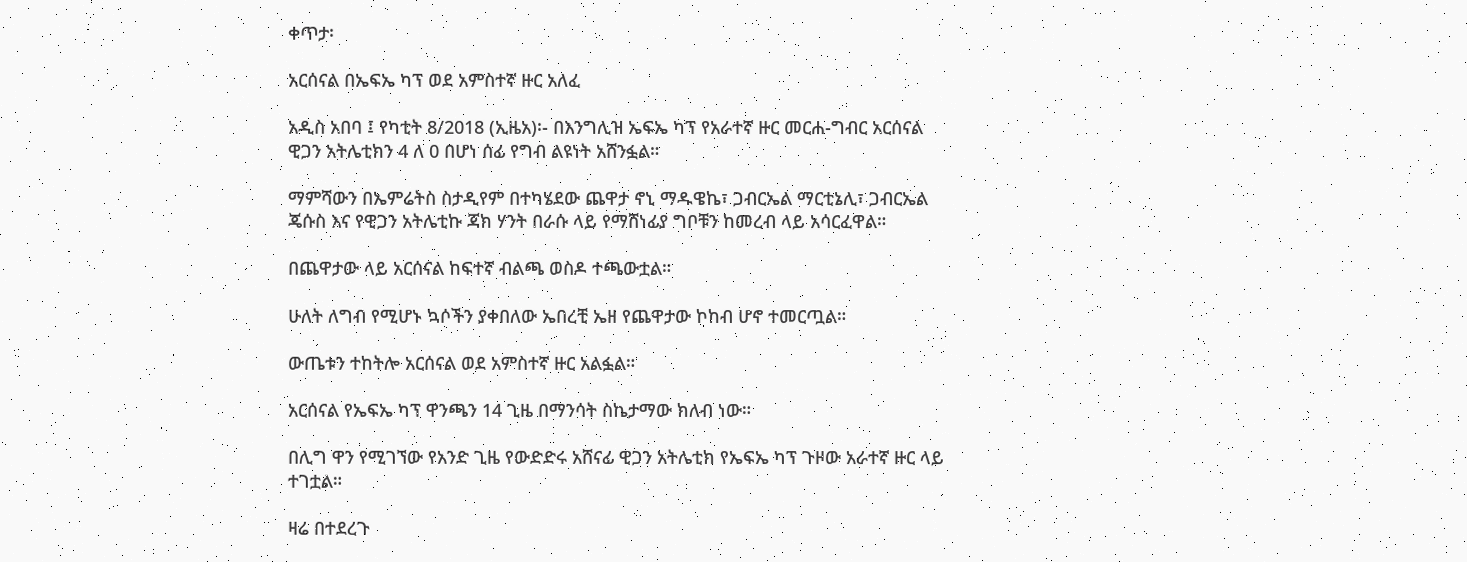ቀጥታ፡

አርሰናል በኤፍኤ ካፕ ወደ አምስተኛ ዙር አለፈ

አዲስ አበባ ፤ የካቲት 8/2018 (ኢዜአ)፡- በእንግሊዝ ኤፍኤ ካፕ የአራተኛ ዙር መርሐ-ግብር አርሰናል ዊጋን አትሌቲክን 4 ለ 0 በሆነ ሰፊ የግብ ልዩነት አሸንፏል።

ማምሻውን በኤምሬትስ ስታዲየም በተካሄደው ጨዋታ ኖኒ ማዱዌኬ፣ ጋብርኤል ማርቲኔሊ፣ ጋብርኤል ጄሱስ እና የዊጋን አትሌቲኩ ጃክ ሃንት በራሱ ላይ የማሸነፊያ ግቦቹን ከመረብ ላይ አሳርፈዋል።

በጨዋታው ላይ አርሰናል ከፍተኛ ብልጫ ወስዶ ተጫውቷል።

ሁለት ለግብ የሚሆኑ ኳሶችን ያቀበለው ኤበረቺ ኤዘ የጨዋታው ኮከብ ሆኖ ተመርጧል።

ውጤቱን ተከትሎ አርሰናል ወደ አምስተኛ ዙር አልፏል።

አርሰናል የኤፍኤ ካፕ ዋንጫን 14 ጊዜ በማንሳት ስኬታማው ክለብ ነው።

በሊግ ዋን የሚገኘው የአንድ ጊዜ የውድድሩ አሸናፊ ዊጋን አትሌቲክ የኤፍኤ ካፕ ጉዞው አራተኛ ዙር ላይ ተገቷል።

ዛሬ በተደረጉ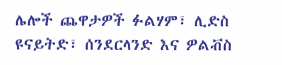ሌሎች ጨዋታዎች ፉልሃም፣ ሊድስ ዩናይትድ፣ ሰንደርላንድ እና ዎልቭስ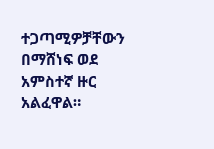ተጋጣሚዎቻቸውን በማሸነፍ ወደ አምስተኛ ዙር አልፈዋል።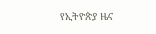የኢትዮጵያ ዜና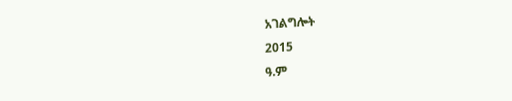አገልግሎት
2015
ዓ.ም